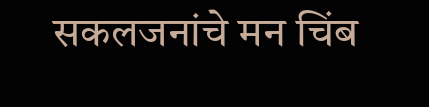सकलजनांचे मन चिंब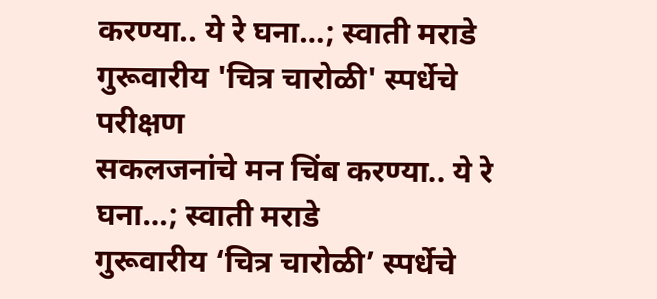करण्या.. ये रे घना…; स्वाती मराडे
गुरूवारीय 'चित्र चारोळी' स्पर्धेचे परीक्षण
सकलजनांचे मन चिंब करण्या.. ये रे घना…; स्वाती मराडे
गुरूवारीय ‘चित्र चारोळी’ स्पर्धेचे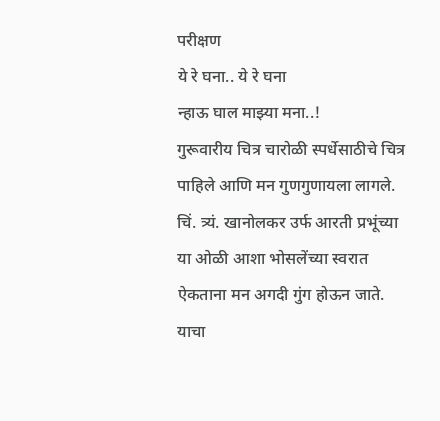परीक्षण
ये रे घना.. ये रे घना
न्हाऊ घाल माझ्या मना..!
गुरूवारीय चित्र चारोळी स्पर्धेसाठीचे चित्र पाहिले आणि मन गुणगुणायला लागले. चिं. त्र्यं. खानोलकर उर्फ आरती प्रभूंच्या या ओळी आशा भोसलेंच्या स्वरात ऐकताना मन अगदी गुंग होऊन जाते. याचा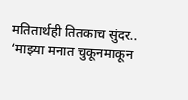मतितार्थही तितकाच सुंदर.. ‘माझ्या मनात चुकूनमाकून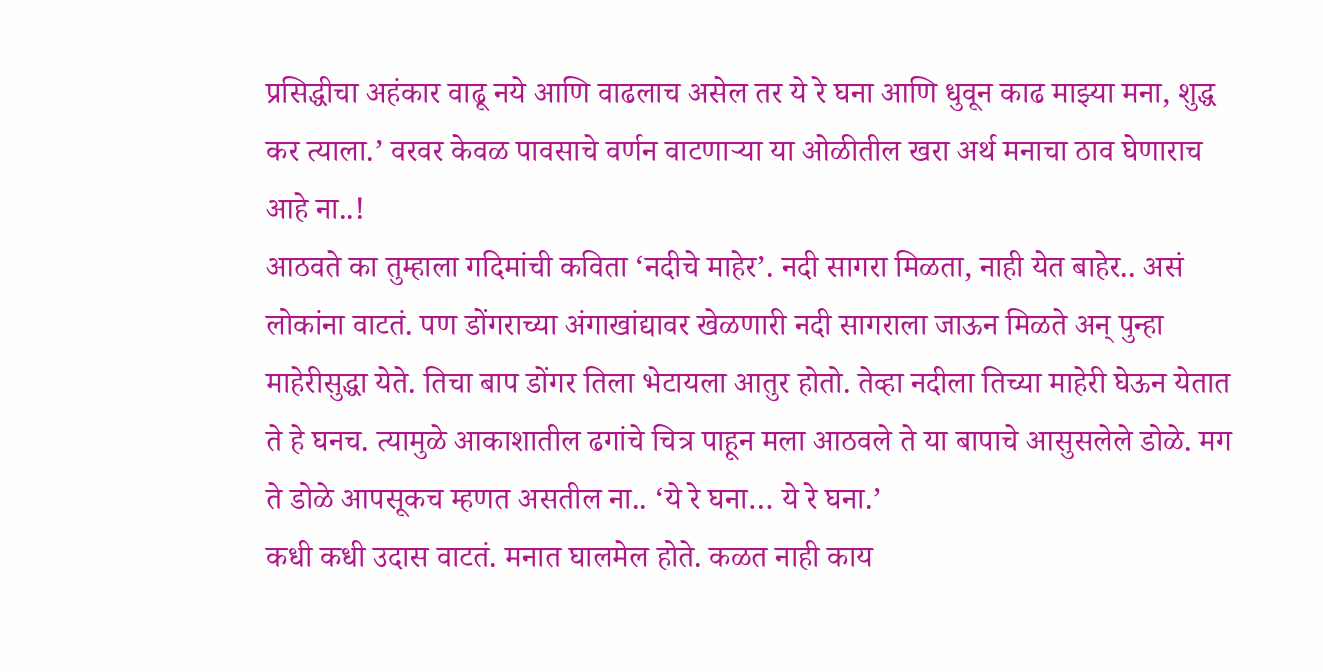प्रसिद्धीचा अहंकार वाढू नये आणि वाढलाच असेल तर ये रे घना आणि धुवून काढ माझ्या मना, शुद्ध कर त्याला.’ वरवर केवळ पावसाचे वर्णन वाटणाऱ्या या ओळीतील खरा अर्थ मनाचा ठाव घेणाराच आहे ना..!
आठवते का तुम्हाला गदिमांची कविता ‘नदीचे माहेर’. नदी सागरा मिळता, नाही येत बाहेर.. असं लोकांना वाटतं. पण डोंगराच्या अंगाखांद्यावर खेळणारी नदी सागराला जाऊन मिळते अन् पुन्हा माहेरीसुद्धा येते. तिचा बाप डोंगर तिला भेटायला आतुर होतो. तेव्हा नदीला तिच्या माहेरी घेऊन येतात ते हे घनच. त्यामुळे आकाशातील ढगांचे चित्र पाहून मला आठवले ते या बापाचे आसुसलेले डोळे. मग ते डोळे आपसूकच म्हणत असतील ना.. ‘ये रे घना… ये रे घना.’
कधी कधी उदास वाटतं. मनात घालमेल होते. कळत नाही काय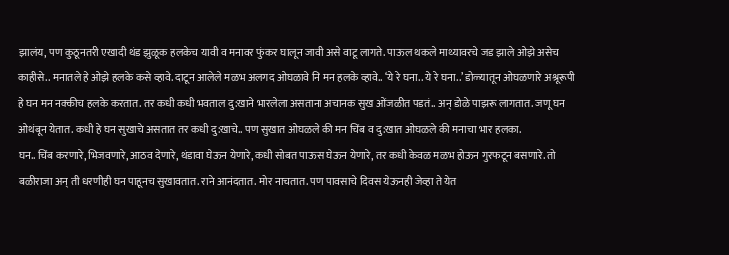झालंय, पण कुठूनतरी एखादी थंड झुळूक हलकेच यावी व मनावर फुंकर घालून जावी असे वाटू लागते. पाऊल थकले माथ्यावरचे जड झाले ओझे असेच काहीसे.. मनातले हे ओझे हलके कसे व्हावे. दाटून आलेले मळभ अलगद ओघळावे नि मन हलके व्हावे.. ‘ये रे घना.. ये रे घना..’ डोळ्यातून ओघळणारे अश्रूरूपी हे घन मन नक्कीच हलके करतात. तर कधी कधी भवताल दु:खाने भारलेला असताना अचानक सुख ओंजळीत पडतं.. अन् डोळे पाझरू लागतात. जणू घन ओथंबून येतात. कधी हे घन सुखाचे असतात तर कधी दु:खाचे.. पण सुखात ओघळले की मन चिंब व दु:खात ओघळले की मनाचा भार हलका.
घन.. चिंब करणारे, भिजवणारे, आठव देणारे, थंडावा घेऊन येणारे, कधी सोबत पाऊस घेऊन येणारे, तर कधी केवळ मळभ होऊन गुरफटून बसणारे. तो बळीराजा अन् ती धरणीही घन पाहूनच सुखावतात. राने आनंदतात. मोर नाचतात. पण पावसाचे दिवस येऊनही जेव्हा ते येत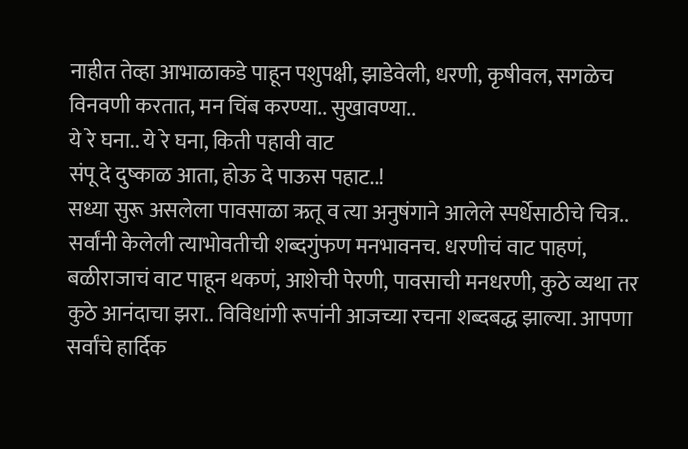नाहीत तेव्हा आभाळाकडे पाहून पशुपक्षी, झाडेवेली, धरणी, कृषीवल, सगळेच विनवणी करतात, मन चिंब करण्या.. सुखावण्या..
ये रे घना.. ये रे घना, किती पहावी वाट
संपू दे दुष्काळ आता, होऊ दे पाऊस पहाट..!
सध्या सुरू असलेला पावसाळा ऋतू व त्या अनुषंगाने आलेले स्पर्धेसाठीचे चित्र.. सर्वांनी केलेली त्याभोवतीची शब्दगुंफण मनभावनच. धरणीचं वाट पाहणं, बळीराजाचं वाट पाहून थकणं, आशेची पेरणी, पावसाची मनधरणी, कुठे व्यथा तर कुठे आनंदाचा झरा.. विविधांगी रूपांनी आजच्या रचना शब्दबद्ध झाल्या. आपणा सर्वांचे हार्दिक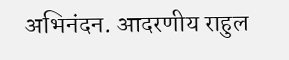अभिनंदन. आदरणीय राहुल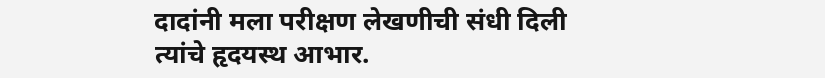दादांनी मला परीक्षण लेखणीची संधी दिली त्यांचे हृदयस्थ आभार.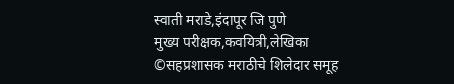स्वाती मराडे,इंदापूर जि पुणे
मुख्य परीक्षक,कवयित्री,लेखिका
©सहप्रशासक मराठीचे शिलेदार समूह